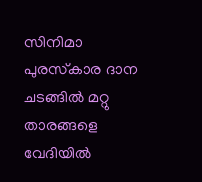സിനിമാ പുരസ്‌കാര ദാന ചടങ്ങില്‍ മറ്റു താരങ്ങളെ വേദിയില്‍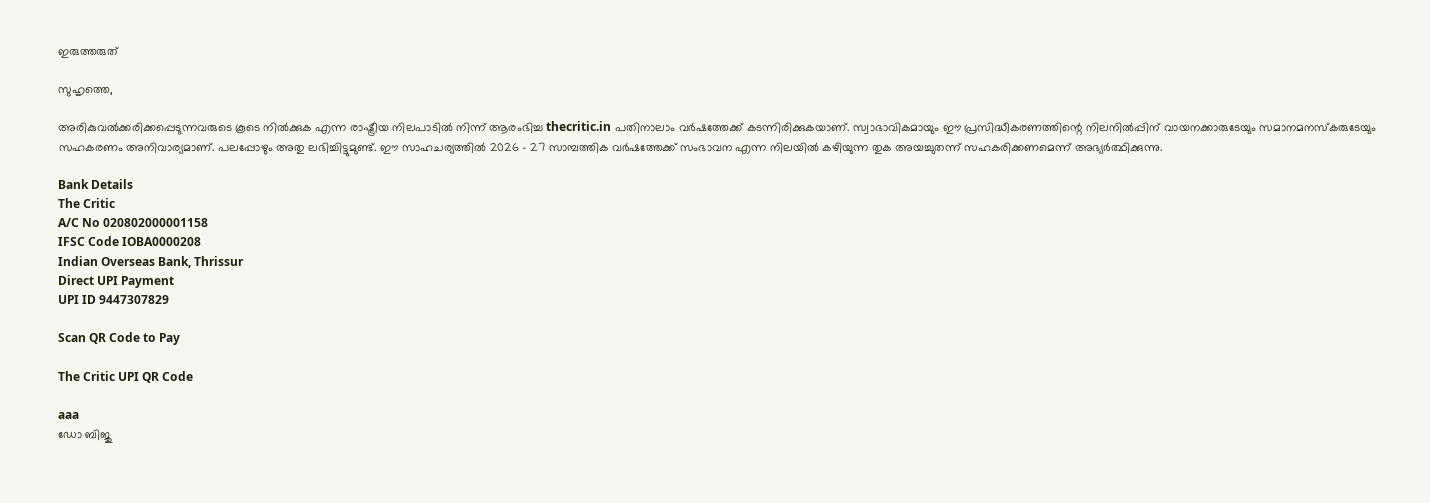ഇരുത്തരുത്

സുഹൃത്തെ,

അരികുവല്‍ക്കരിക്കപ്പെടുന്നവരുടെ കൂടെ നില്‍ക്കുക എന്ന രാഷ്ട്രീയ നിലപാടില്‍ നിന്ന് ആരംഭിച്ച thecritic.in പതിനാലാം വര്‍ഷത്തേക്ക് കടന്നിരിക്കുകയാണ്. സ്വാഭാവികമായും ഈ പ്രസിദ്ധീകരണത്തിന്റെ നിലനില്‍പ്പിന് വായനക്കാരുടേയും സമാനമനസ്‌കരുടേയും സഹകരണം അനിവാര്യമാണ്. പലപ്പോഴും അതു ലഭിച്ചിട്ടുമുണ്ട്. ഈ സാഹചര്യത്തില്‍ 2026 - 27 സാമ്പത്തിക വര്‍ഷത്തേക്ക് സംഭാവന എന്ന നിലയില്‍ കഴിയുന്ന തുക അയച്ചുതന്ന് സഹകരിക്കണമെന്ന് അഭ്യര്‍ത്ഥിക്കുന്നു.

Bank Details
The Critic
A/C No 020802000001158
IFSC Code IOBA0000208
Indian Overseas Bank, Thrissur
Direct UPI Payment
UPI ID 9447307829

Scan QR Code to Pay

The Critic UPI QR Code

aaa
ഡോ ബിജു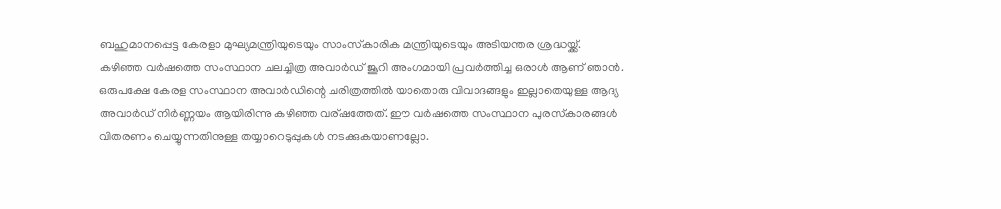ബഹുമാനപ്പെട്ട കേരളാ മുഘ്യമന്ത്രിയുടെയും സാംസ്‌കാരിക മന്ത്രിയുടെയും അടിയന്തര ശ്രദ്ധയ്ക്ക്.
കഴിഞ്ഞ വര്‍ഷത്തെ സംസ്ഥാന ചലച്ചിത്ര അവാര്‍ഡ് ജൂറി അംഗമായി പ്രവര്‍ത്തിച്ച ഒരാള്‍ ആണ് ഞാന്‍. ഒരുപക്ഷേ കേരള സംസ്ഥാന അവാര്‍ഡിന്റെ ചരിത്രത്തില്‍ യാതൊരു വിവാദങ്ങളും ഇല്ലാതെയുള്ള ആദ്യ അവാര്‍ഡ് നിര്‍ണ്ണയം ആയിരിന്നു കഴിഞ്ഞ വര്ഷത്തേത്. ഈ വര്‍ഷത്തെ സംസ്ഥാന പുരസ്‌കാരങ്ങള്‍ വിതരണം ചെയ്യുന്നതിനുള്ള തയ്യാറെടുപ്പുകള്‍ നടക്കുകയാണല്ലോ.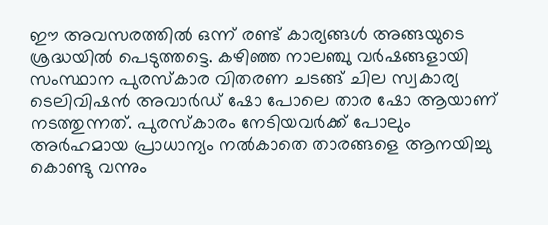ഈ അവസരത്തില്‍ ഒന്ന് രണ്ട് കാര്യങ്ങള്‍ അങ്ങയുടെ ശ്രദ്ധയില്‍ പെടുത്തട്ടെ. കഴിഞ്ഞ നാലഞ്ചു വര്‍ഷങ്ങളായി സംസ്ഥാന പുരസ്‌കാര വിതരണ ചടങ്ങ് ചില സ്വകാര്യ ടെലിവിഷന്‍ അവാര്‍ഡ് ഷോ പോലെ താര ഷോ ആയാണ് നടത്തുന്നത്. പുരസ്‌കാരം നേടിയവര്‍ക്ക് പോലും അര്‍ഹമായ പ്രാധാന്യം നല്‍കാതെ താരങ്ങളെ ആനയിച്ചു കൊണ്ടു വന്നും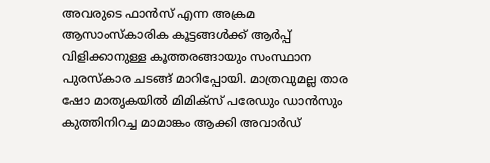അവരുടെ ഫാന്‍സ് എന്ന അക്രമ ആസാംസ്‌കാരിക കൂട്ടങ്ങള്‍ക്ക് ആര്‍പ്പ് വിളിക്കാനുള്ള കൂത്തരങ്ങായും സംസ്ഥാന പുരസ്‌കാര ചടങ്ങ് മാറിപ്പോയി. മാത്രവുമല്ല താര ഷോ മാതൃകയില്‍ മിമിക്സ് പരേഡും ഡാന്‍സും കുത്തിനിറച്ച മാമാങ്കം ആക്കി അവാര്‍ഡ്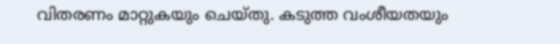വിതരണം മാറ്റുകയും ചെയ്തു. കടുത്ത വംശീയതയും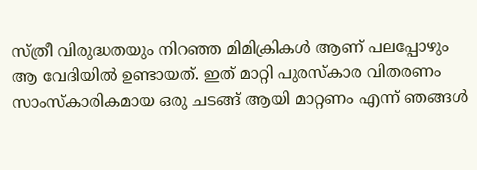സ്ത്രീ വിരുദ്ധതയും നിറഞ്ഞ മിമിക്രികള്‍ ആണ് പലപ്പോഴും ആ വേദിയില്‍ ഉണ്ടായത്. ഇത് മാറ്റി പുരസ്‌കാര വിതരണം സാംസ്‌കാരികമായ ഒരു ചടങ്ങ് ആയി മാറ്റണം എന്ന് ഞങ്ങള്‍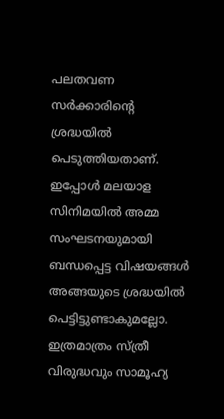പലതവണ സര്‍ക്കാരിന്റെ ശ്രദ്ധയില്‍ പെടുത്തിയതാണ്. ഇപ്പോള്‍ മലയാള സിനിമയില്‍ അമ്മ സംഘടനയുമായി ബന്ധപ്പെട്ട വിഷയങ്ങള്‍ അങ്ങയുടെ ശ്രദ്ധയില്‍ പെട്ടിട്ടുണ്ടാകുമല്ലോ. ഇത്രമാത്രം സ്ത്രീ വിരുദ്ധവും സാമൂഹ്യ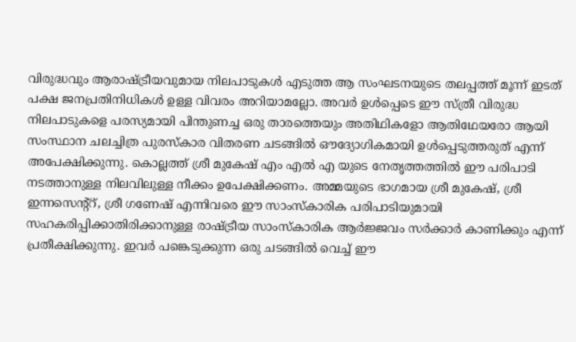വിരുദ്ധവും ആരാഷ്ട്രീയവുമായ നിലപാടുകള്‍ എടുത്ത ആ സംഘടനയുടെ തലപ്പത്ത് മൂന്ന് ഇടത് പക്ഷ ജനപ്രതിനിധികള്‍ ഉള്ള വിവരം അറിയാമല്ലോ. അവര്‍ ഉള്‍പ്പെടെ ഈ സ്ത്രീ വിരുദ്ധ നിലപാടുകളെ പരസ്യമായി പിന്തുണച്ച ഒരു താരത്തെയും അതിഥികളോ ആതിഥേയരോ ആയി സംസ്ഥാന ചലച്ചിത്ര പുരസ്‌കാര വിതരണ ചടങ്ങില്‍ ഔദ്യോഗികമായി ഉള്‍പ്പെടുത്തരുത് എന്ന് അപേക്ഷിക്കുന്നു. കൊല്ലത്ത് ശ്രീ മുകേഷ് എം എല്‍ എ യുടെ നേതൃത്തത്തില്‍ ഈ പരിപാടി നടത്താനുള്ള നിലവിലുള്ള നീക്കം ഉപേക്ഷിക്കണം. അമ്മയുടെ ഭാഗമായ ശ്രീ മുകേഷ്, ശ്രീ ഇന്നസെന്റ്റ്, ശ്രീ ഗണേഷ് എന്നിവരെ ഈ സാംസ്‌കാരിക പരിപാടിയുമായി സഹകരിപ്പിക്കാതിരിക്കാനുള്ള രാഷ്ട്രീയ സാംസ്‌കാരിക ആര്‍ജ്ജവം സര്‍ക്കാര്‍ കാണിക്കും എന്ന് പ്രതീക്ഷിക്കുന്നു. ഇവര്‍ പങ്കെടുക്കുന്ന ഒരു ചടങ്ങില്‍ വെച്ച് ഈ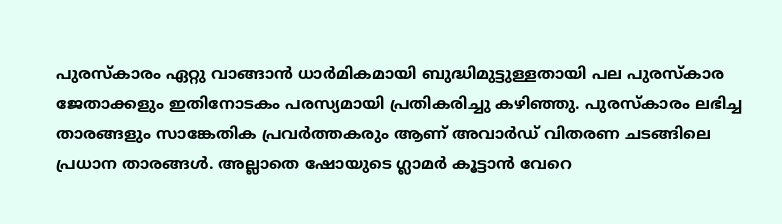പുരസ്‌കാരം ഏറ്റു വാങ്ങാന്‍ ധാര്‍മികമായി ബുദ്ധിമുട്ടുള്ളതായി പല പുരസ്‌കാര ജേതാക്കളും ഇതിനോടകം പരസ്യമായി പ്രതികരിച്ചു കഴിഞ്ഞു. പുരസ്‌കാരം ലഭിച്ച താരങ്ങളും സാങ്കേതിക പ്രവര്‍ത്തകരും ആണ് അവാര്‍ഡ് വിതരണ ചടങ്ങിലെ പ്രധാന താരങ്ങള്‍. അല്ലാതെ ഷോയുടെ ഗ്ലാമര്‍ കൂട്ടാന്‍ വേറെ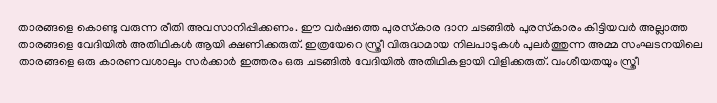താരങ്ങളെ കൊണ്ടു വരുന്ന രീതി അവസാനിപ്പിക്കണം. ഈ വര്‍ഷത്തെ പുരസ്‌കാര ദാന ചടങ്ങില്‍ പുരസ്‌കാരം കിട്ടിയവര്‍ അല്ലാത്ത താരങ്ങളെ വേദിയില്‍ അതിഥികള്‍ ആയി ക്ഷണിക്കരുത്. ഇത്രയേറെ സ്ത്രീ വിരുദ്ധമായ നിലപാടുകള്‍ പുലര്‍ത്തുന്ന അമ്മ സംഘടനയിലെ താരങ്ങളെ ഒരു കാരണവശാലും സര്‍ക്കാര്‍ ഇത്തരം ഒരു ചടങ്ങില്‍ വേദിയില്‍ അതിഥികളായി വിളിക്കരുത്. വംശീയതയും സ്ത്രീ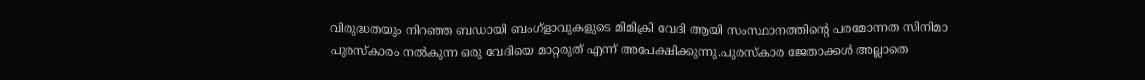വിരുദ്ധതയും നിറഞ്ഞ ബഡായി ബംഗ്‌ളാവുകളുടെ മിമിക്രി വേദി ആയി സംസ്ഥാനത്തിന്റെ പരമോന്നത സിനിമാ പുരസ്‌കാരം നല്‍കുന്ന ഒരു വേദിയെ മാറ്റരുത് എന്ന് അപേക്ഷിക്കുന്നു.പുരസ്‌കാര ജേതാക്കള്‍ അല്ലാതെ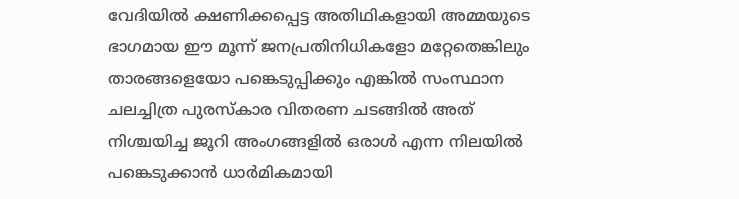വേദിയില്‍ ക്ഷണിക്കപ്പെട്ട അതിഥികളായി അമ്മയുടെ ഭാഗമായ ഈ മൂന്ന് ജനപ്രതിനിധികളോ മറ്റേതെങ്കിലും താരങ്ങളെയോ പങ്കെടുപ്പിക്കും എങ്കില്‍ സംസ്ഥാന ചലച്ചിത്ര പുരസ്‌കാര വിതരണ ചടങ്ങില്‍ അത് നിശ്ചയിച്ച ജൂറി അംഗങ്ങളില്‍ ഒരാള്‍ എന്ന നിലയില്‍ പങ്കെടുക്കാന്‍ ധാര്‍മികമായി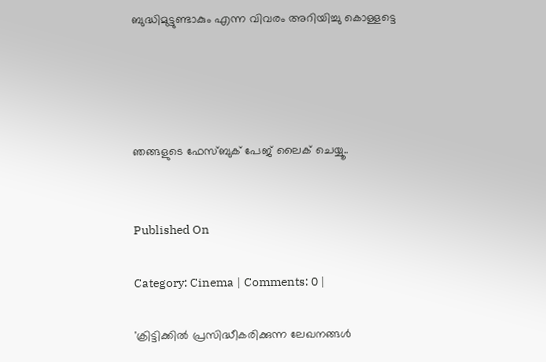ബുദ്ധിമുട്ടുണ്ടാകും എന്ന വിവരം അറിയിച്ചു കൊള്ളട്ടെ




ഞങ്ങളുടെ ഫേസ്ബുക് പേജ് ലൈക് ചെയ്യൂ..


Published On

Category: Cinema | Comments: 0 |

'ക്രിട്ടിക്കില്‍ പ്രസിദ്ധീകരിക്കുന്ന ലേഖനങ്ങള്‍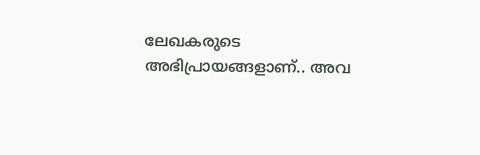ലേഖകരുടെ അഭിപ്രായങ്ങളാണ്.. അവ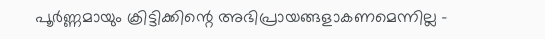പൂര്‍ണ്ണമായും ക്രിട്ടിക്കിന്റെ അഭിപ്രായങ്ങളാകണമെന്നില്ല -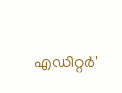എഡിറ്റര്‍'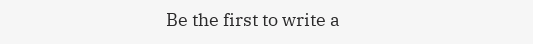Be the first to write a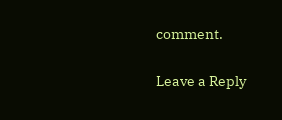comment.

Leave a Reply